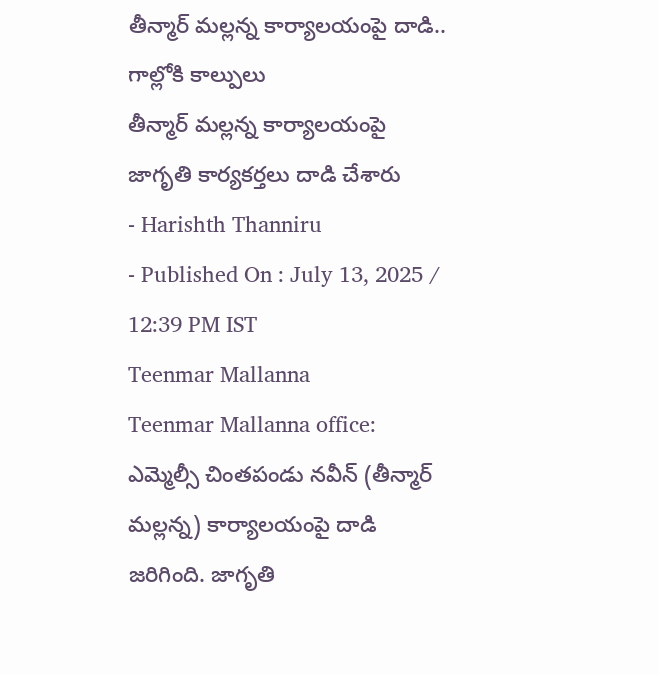తీన్మార్ మల్లన్న కార్యాలయంపై దాడి.. గాల్లోకి కాల్పులు
తీన్మార్ మల్లన్న కార్యాలయంపై జాగృతి కార్యకర్తలు దాడి చేశారు
- Harishth Thanniru
- Published On : July 13, 2025 / 12:39 PM IST
Teenmar Mallanna
Teenmar Mallanna office: ఎమ్మెల్సీ చింతపండు నవీన్ (తీన్మార్ మల్లన్న) కార్యాలయంపై దాడి జరిగింది. జాగృతి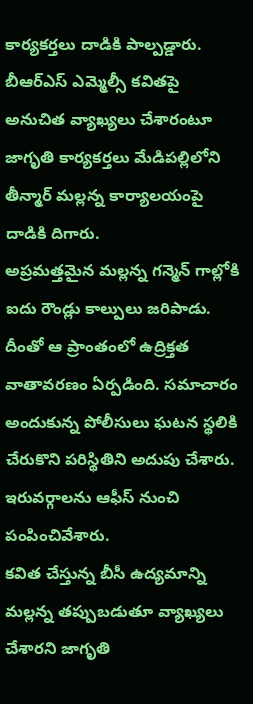కార్యకర్తలు దాడికి పాల్పడ్డారు. బీఆర్ఎస్ ఎమ్మెల్సీ కవితపై అనుచిత వ్యాఖ్యలు చేశారంటూ జాగృతి కార్యకర్తలు మేడిపల్లిలోని తీన్మార్ మల్లన్న కార్యాలయంపై దాడికి దిగారు.
అప్రమత్తమైన మల్లన్న గన్మెన్ గాల్లోకి ఐదు రౌండ్లు కాల్పులు జరిపాడు. దీంతో ఆ ప్రాంతంలో ఉద్రిక్తత వాతావరణం ఏర్పడింది. సమాచారం అందుకున్న పోలీసులు ఘటన స్థలికి చేరుకొని పరిస్థితిని అదుపు చేశారు. ఇరువర్గాలను ఆఫీస్ నుంచి పంపించివేశారు.
కవిత చేస్తున్న బీసీ ఉద్యమాన్ని మల్లన్న తప్పుబడుతూ వ్యాఖ్యలు చేశారని జాగృతి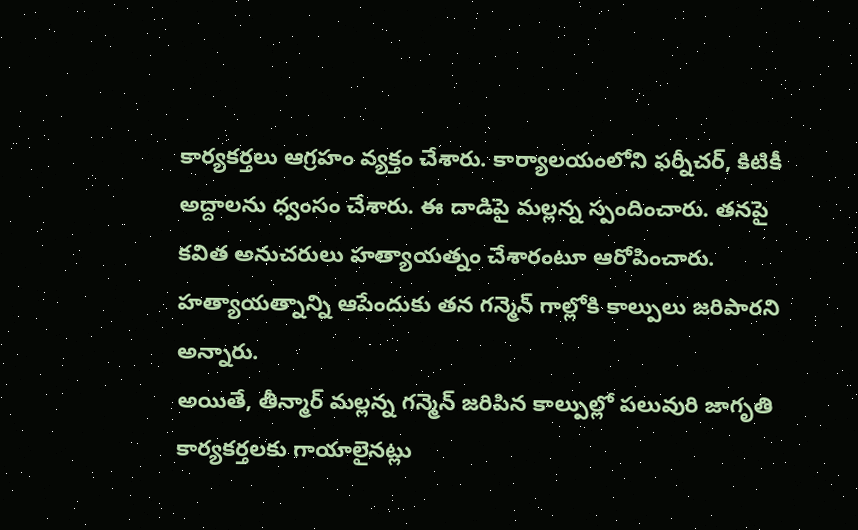కార్యకర్తలు ఆగ్రహం వ్యక్తం చేశారు. కార్యాలయంలోని ఫర్నీచర్, కిటికీ అద్దాలను ధ్వంసం చేశారు. ఈ దాడిపై మల్లన్న స్పందించారు. తనపై కవిత అనుచరులు హత్యాయత్నం చేశారంటూ ఆరోపించారు. హత్యాయత్నాన్ని ఆపేందుకు తన గన్మెన్ గాల్లోకి కాల్పులు జరిపారని అన్నారు.
అయితే, తీన్మార్ మల్లన్న గన్మెన్ జరిపిన కాల్పుల్లో పలువురి జాగృతి కార్యకర్తలకు గాయాలైనట్లు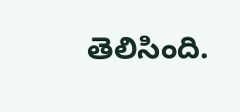తెలిసింది.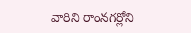వారిని రాంనగర్లోని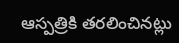ఆస్పత్రికి తరలించినట్లు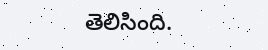తెలిసింది.